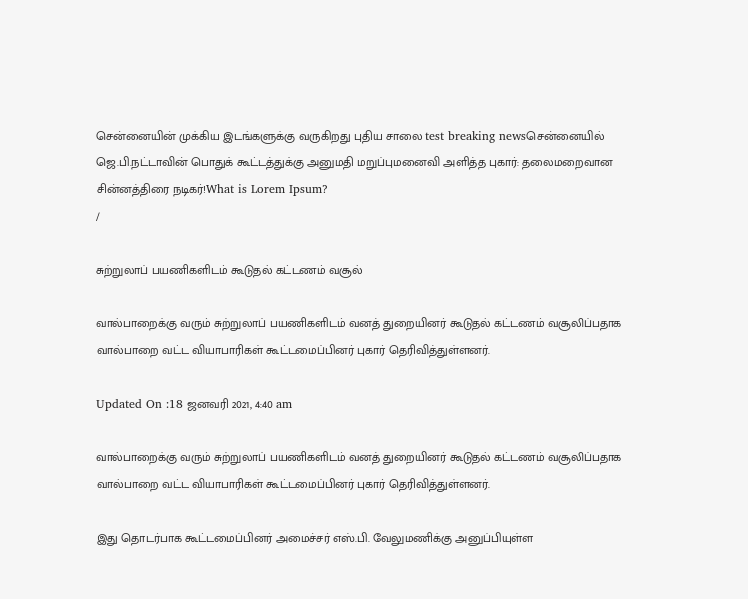சென்னையின் முக்கிய இடங்களுக்கு வருகிறது புதிய சாலை test breaking newsசென்னையில் ஜெ.பி.நட்டாவின் பொதுக் கூட்டத்துக்கு அனுமதி மறுப்புமனைவி அளித்த புகார்: தலைமறைவான சின்னத்திரை நடிகர்!What is Lorem Ipsum?
/

சுற்றுலாப் பயணிகளிடம் கூடுதல் கட்டணம் வசூல்

வால்பாறைக்கு வரும் சுற்றுலாப் பயணிகளிடம் வனத் துறையினர் கூடுதல் கட்டணம் வசூலிப்பதாக வால்பாறை வட்ட வியாபாரிகள் கூட்டமைப்பினர் புகார் தெரிவித்துள்ளனர்.

Updated On :18 ஜனவரி 2021, 4:40 am

வால்பாறைக்கு வரும் சுற்றுலாப் பயணிகளிடம் வனத் துறையினர் கூடுதல் கட்டணம் வசூலிப்பதாக வால்பாறை வட்ட வியாபாரிகள் கூட்டமைப்பினர் புகார் தெரிவித்துள்ளனர்.

இது தொடர்பாக கூட்டமைப்பினர் அமைச்சர் எஸ்.பி. வேலுமணிக்கு அனுப்பியுள்ள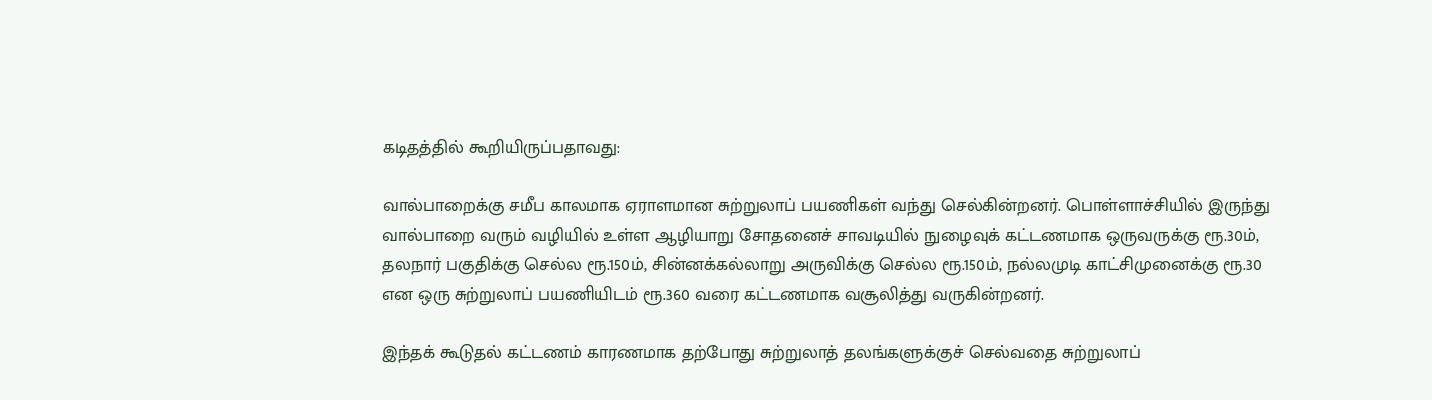கடிதத்தில் கூறியிருப்பதாவது:

வால்பாறைக்கு சமீப காலமாக ஏராளமான சுற்றுலாப் பயணிகள் வந்து செல்கின்றனர். பொள்ளாச்சியில் இருந்து வால்பாறை வரும் வழியில் உள்ள ஆழியாறு சோதனைச் சாவடியில் நுழைவுக் கட்டணமாக ஒருவருக்கு ரூ.30ம், தலநார் பகுதிக்கு செல்ல ரூ.150ம், சின்னக்கல்லாறு அருவிக்கு செல்ல ரூ.150ம், நல்லமுடி காட்சிமுனைக்கு ரூ.30 என ஒரு சுற்றுலாப் பயணியிடம் ரூ.360 வரை கட்டணமாக வசூலித்து வருகின்றனர்.

இந்தக் கூடுதல் கட்டணம் காரணமாக தற்போது சுற்றுலாத் தலங்களுக்குச் செல்வதை சுற்றுலாப்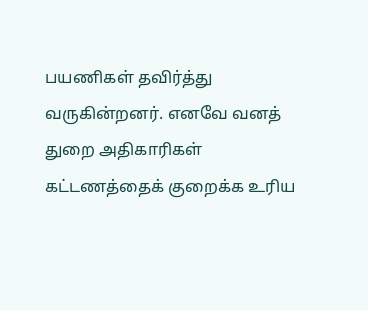பயணிகள் தவிர்த்து வருகின்றனர். எனவே வனத் துறை அதிகாரிகள் கட்டணத்தைக் குறைக்க உரிய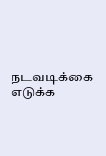நடவடிக்கை எடுக்க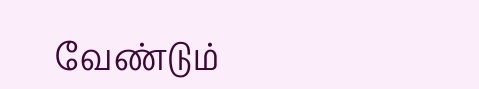வேண்டும்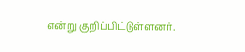என்று குறிப்பிட்டுள்ளனர்.